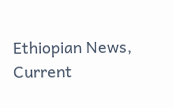Ethiopian News, Current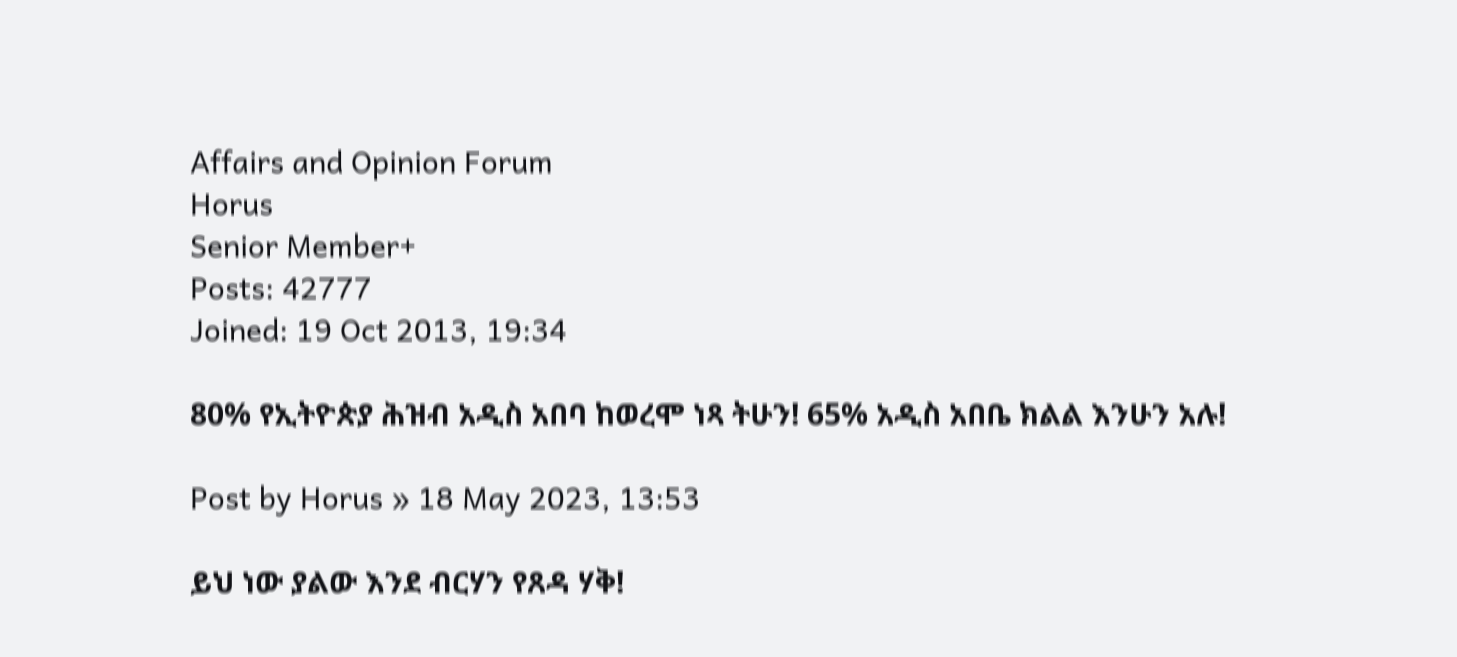Affairs and Opinion Forum
Horus
Senior Member+
Posts: 42777
Joined: 19 Oct 2013, 19:34

80% የኢትዮጵያ ሕዝብ አዲስ አበባ ከወረሞ ነጻ ትሁን! 65% አዲስ አበቤ ክልል እንሁን አሉ!

Post by Horus » 18 May 2023, 13:53

ይህ ነው ያልው እንደ ብርሃን የጸዳ ሃቅ!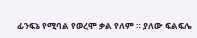ፊንፍኔ የሚባል የወረሞ ቃል የለም ። ያለው ፍልፍሌ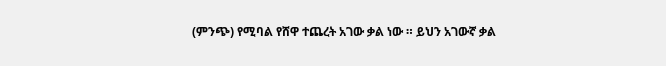(ምንጭ) የሚባል የሸዋ ተጨረት አገው ቃል ነው ። ይህን አገውኛ ቃል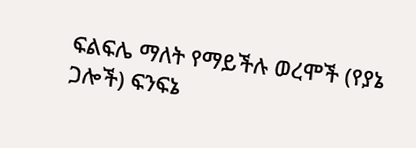ፍልፍሌ ማለት የማይችሉ ወረሞች (የያኔ ጋሎች) ፍንፍኔ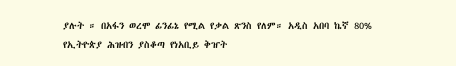ያሉት ። በአፋን ወረሞ ፊንፊኔ የሚል የቃል ጽንስ የለም። አዲስ አበባ ኬኛ 80% የኢትዮጵያ ሕዝብን ያስቆጣ የነአቢይ ቅዠት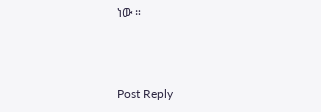ነው ።



Post Reply